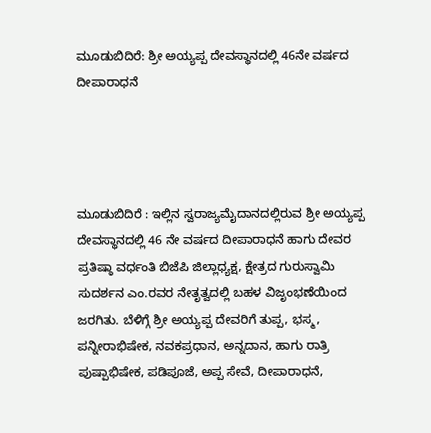ಮೂಡುಬಿದಿರೆ: ಶ್ರೀ ಅಯ್ಯಪ್ಪ ದೇವಸ್ಥಾನದಲ್ಲಿ 46ನೇ ವರ್ಷದ ದೀಪಾರಾಧನೆ




ಮೂಡುಬಿದಿರೆ : ಇಲ್ಲಿನ ಸ್ವರಾಜ್ಯಮೈದಾನದಲ್ಲಿರುವ ಶ್ರೀ ಅಯ್ಯಪ್ಪ ದೇವಸ್ಥಾನದಲ್ಲಿ 46 ನೇ ವರ್ಷದ ದೀಪಾರಾಧನೆ ಹಾಗು ದೇವರ ಪ್ರತಿಷ್ಠಾ ವರ್ಧಂತಿ ಬಿಜೆಪಿ ಜಿಲ್ಲಾಧ್ಯಕ್ಷ, ಕ್ಷೇತ್ರದ ಗುರುಸ್ವಾಮಿ ಸುದರ್ಶನ ಎಂ.ರವರ ನೇತೃತ್ವದಲ್ಲಿ ಬಹಳ ವಿಜೃಂಭಣೆಯಿಂದ ಜರಗಿತು. ಬೆಳಿಗ್ಗೆ ಶ್ರೀ ಅಯ್ಯಪ್ಪ ದೇವರಿಗೆ ತುಪ್ಪ, ಭಸ್ಮ, ಪನ್ನೀರಾಭಿಷೇಕ, ನವಕಪ್ರಧಾನ, ಅನ್ನದಾನ, ಹಾಗು ರಾತ್ರಿ ಪುಷ್ಪಾಭಿಷೇಕ, ಪಡಿಪೂಜೆ, ಅಪ್ಪ ಸೇವೆ, ದೀಪಾರಾಧನೆ,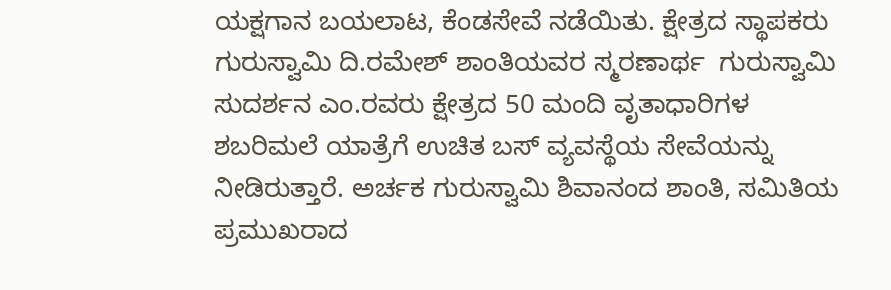ಯಕ್ಷಗಾನ ಬಯಲಾಟ, ಕೆಂಡಸೇವೆ ನಡೆಯಿತು. ಕ್ಷೇತ್ರದ ಸ್ಥಾಪಕರು ಗುರುಸ್ವಾಮಿ ದಿ.ರಮೇಶ್ ಶಾಂತಿಯವರ ಸ್ಮರಣಾರ್ಥ  ಗುರುಸ್ವಾಮಿ  ಸುದರ್ಶನ ಎಂ.ರವರು ಕ್ಷೇತ್ರದ 50 ಮಂದಿ ವೃತಾಧಾರಿಗಳ ಶಬರಿಮಲೆ ಯಾತ್ರೆಗೆ ಉಚಿತ ಬಸ್ ವ್ಯವಸ್ಥೆಯ ಸೇವೆಯನ್ನು ನೀಡಿರುತ್ತಾರೆ. ಅರ್ಚಕ ಗುರುಸ್ವಾಮಿ ಶಿವಾನಂದ ಶಾಂತಿ, ಸಮಿತಿಯ ಪ್ರಮುಖರಾದ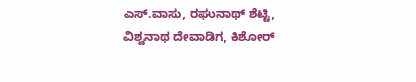ಎಸ್.ವಾಸು, ರಘುನಾಥ್ ಶೆಟ್ಟಿ, ವಿಶ್ವನಾಥ ದೇವಾಡಿಗ, ಕಿಶೋರ್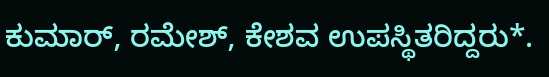ಕುಮಾರ್, ರಮೇಶ್, ಕೇಶವ ಉಪಸ್ಥಿತರಿದ್ದರು*.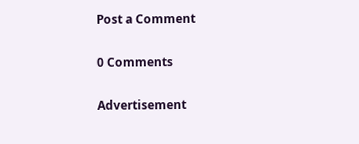Post a Comment

0 Comments

Advertisement